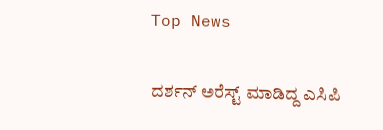Top News

ದರ್ಶನ್ ಅರೆಸ್ಟ್ ಮಾಡಿದ್ದ ಎಸಿಪಿ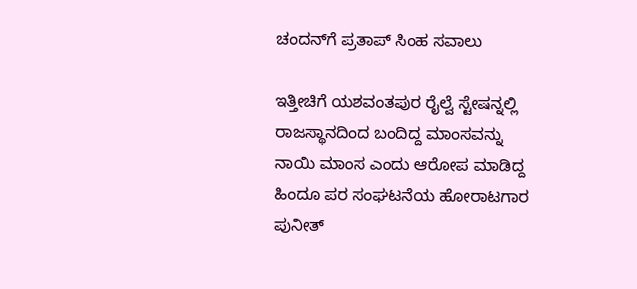ಚಂದನ್‌ಗೆ ಪ್ರತಾಪ್ ಸಿಂಹ ಸವಾಲು

ಇತ್ತೀಚಿಗೆ ಯಶವಂತಪುರ ರೈಲ್ವೆ ಸ್ಟೇಷನ್ನಲ್ಲಿ ರಾಜಸ್ಥಾನದಿಂದ ಬಂದಿದ್ದ ಮಾಂಸವನ್ನು ನಾಯಿ ಮಾಂಸ ಎಂದು ಆರೋಪ ಮಾಡಿದ್ದ ಹಿಂದೂ ಪರ ಸಂಘಟನೆಯ ಹೋರಾಟಗಾರ ಪುನೀತ್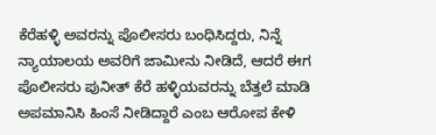ಕೆರೆಹಳ್ಳಿ ಅವರನ್ನು ಪೊಲೀಸರು ಬಂಧಿಸಿದ್ದರು, ನಿನ್ನೆ ನ್ಯಾಯಾಲಯ ಅವರಿಗೆ ಜಾಮೀನು ನೀಡಿದೆ, ಆದರೆ ಈಗ ಪೊಲೀಸರು ಪುನೀತ್ ಕೆರೆ ಹಳ್ಳಿಯವರನ್ನು ಬೆತ್ತಲೆ ಮಾಡಿ ಅಪಮಾನಿಸಿ ಹಿಂಸೆ ನೀಡಿದ್ದಾರೆ ಎಂಬ ಆರೋಪ ಕೇಳಿ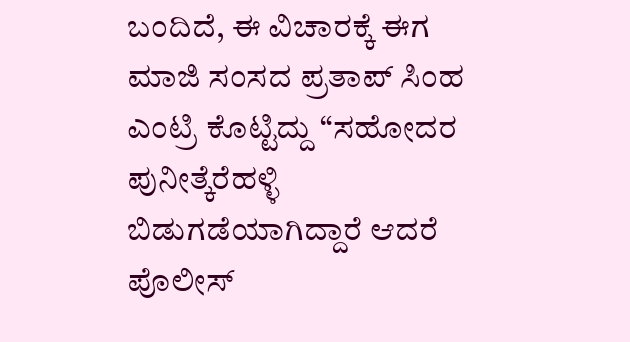ಬಂದಿದೆ, ಈ ವಿಚಾರಕ್ಕೆ ಈಗ ಮಾಜಿ ಸಂಸದ ಪ್ರತಾಪ್ ಸಿಂಹ ಎಂಟ್ರಿ ಕೊಟ್ಟಿದ್ದು “ಸಹೋದರ ಪುನೀತ್ಕೆರೆಹಳ್ಳಿ ಬಿಡುಗಡೆಯಾಗಿದ್ದಾರೆ ಆದರೆ ಪೊಲೀಸ್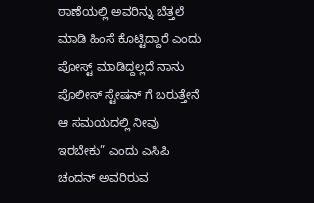ಠಾಣೆಯಲ್ಲಿ ಅವರಿನ್ನು ಬೆತ್ತಲೆ ಮಾಡಿ ಹಿಂಸೆ ಕೊಟ್ಟಿದ್ದಾರೆ ಎಂದು ಪೋಸ್ಟ್ ಮಾಡಿದ್ದಲ್ಲದೆ ನಾನು ಪೊಲೀಸ್ ಸ್ಟೇಷನ್ ಗೆ ಬರುತ್ತೇನೆ ಆ ಸಮಯದಲ್ಲಿ ನೀವು ಇರಬೇಕು” ಎಂದು ಎಸಿಪಿ ಚಂದನ್ ಅವರಿರುವ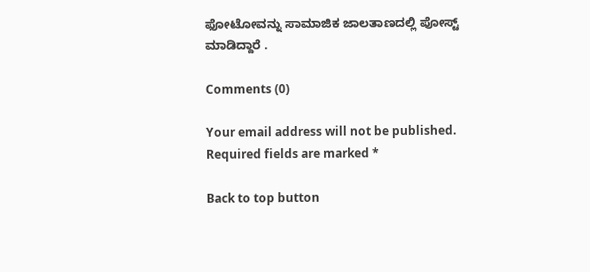ಫೋಟೋವನ್ನು ಸಾಮಾಜಿಕ ಜಾಲತಾಣದಲ್ಲಿ ಪೋಸ್ಟ್ ಮಾಡಿದ್ದಾರೆ .

Comments (0)

Your email address will not be published. Required fields are marked *

Back to top button